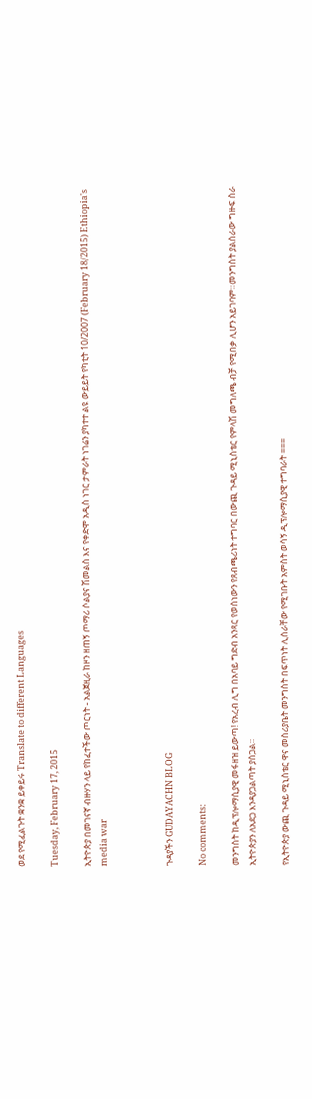ወደ የሚፈልጉት ቋንቋ ይቀይሩ Translate to different Languages

Tuesday, February 17, 2015

ኢትዮጵያ በመገናኛ ብዙሃን ላይ የከፈተችው ጦርነት - አልጀዚራ ከዞን ዘጠኝ ጦማሪ ሶልያና ሽመልስ እና የቀድሞ አዲስ ነገር ታምራት ነገሬን ያካተተ ልዩ ውይይት የካቲት 10/2007 (February 18/2015) Ethiopia's media war



ጉዳያችን GUDAYACHN BLOG

No comments:

መንግስት ከዲፕሎማሲያዊ መፋዘዝ ይውጣ! የአረብ ሊግ በአባይ ግድብ አንጻር የወሰነውን የጸብጫሪነት ተግባር በውጪ ጉዳይ ሚኒስቴር የምላሽ መግለጫ ብቻ የሚበቃ ሊሆን አይገባም።መንግስት ያልሰራው ግዙፍ ስራ ኢትዮጵያን ለአደጋ እንዳያጋልጣት ያሰጋል።

የኢትዮጵያ ውጪ ጉዳይ ሚኒስቴር ዋና መስሪያቤት መንግስት በፍጥነት ሊሰራቸው የሚገቡት አምስት ወሳኝ ዲፕሎማሲያዊ ተግባራት ===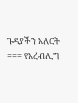ጉዳያችን አለርት === የአረብሊግ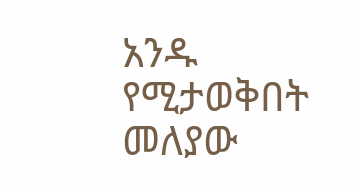አንዱ የሚታወቅበት መለያው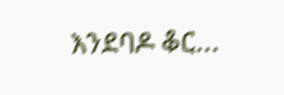እንደባዶ ቆር...